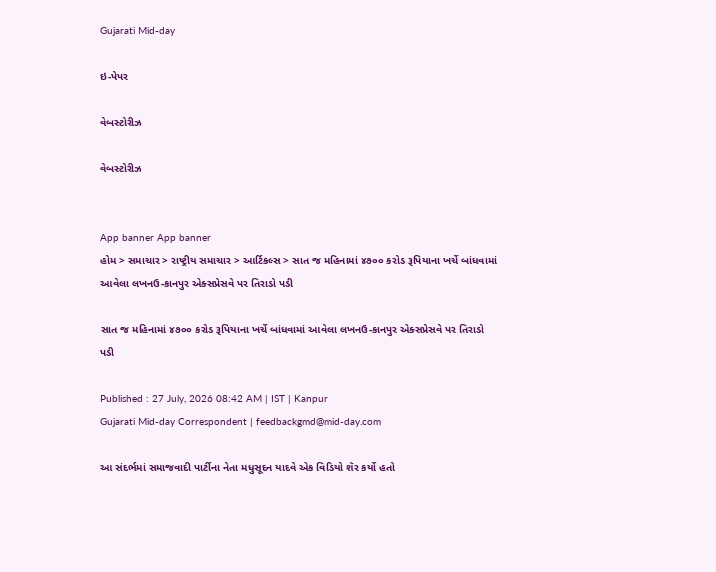Gujarati Mid-day

ઇ-પેપર

વેબસ્ટોરીઝ

વેબસ્ટોરીઝ


App banner App banner
હોમ > સમાચાર > રાષ્ટ્રીય સમાચાર > આર્ટિકલ્સ > સાત જ મહિનામાં ૪૭૦૦ કરોડ રૂપિયાના ખર્ચે બાંધવામાં આવેલા લખનઉ-કાનપુર એક્સપ્રેસવે પર તિરાડો પડી

સાત જ મહિનામાં ૪૭૦૦ કરોડ રૂપિયાના ખર્ચે બાંધવામાં આવેલા લખનઉ-કાનપુર એક્સપ્રેસવે પર તિરાડો પડી

Published : 27 July, 2026 08:42 AM | IST | Kanpur
Gujarati Mid-day Correspondent | feedbackgmd@mid-day.com

આ સંદર્ભમાં સમાજવાદી પાર્ટીના નેતા મધુસૂદન યાદવે એક વિડિયો શૅર કર્યો હતો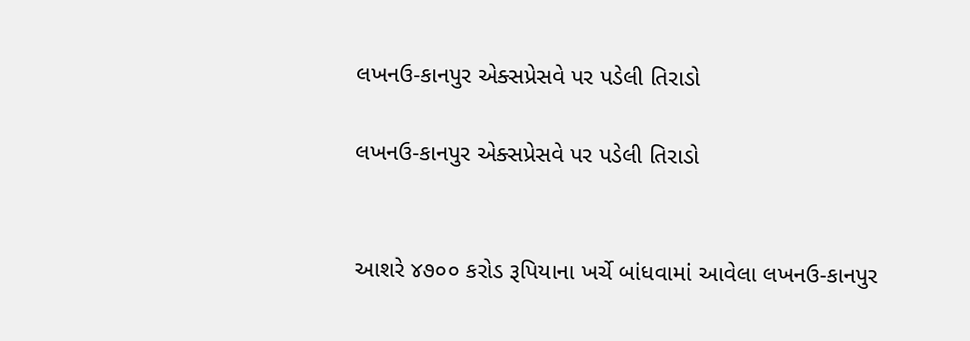લખનઉ-કાનપુર એક્સપ્રેસવે પર પડેલી તિરાડો

લખનઉ-કાનપુર એક્સપ્રેસવે પર પડેલી તિરાડો


આશરે ૪૭૦૦ કરોડ રૂપિયાના ખર્ચે બાંધવામાં આવેલા લખનઉ-કાનપુર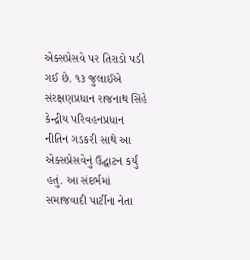એક્સપ્રેસવે પર તિરાડો પડી ગઈ છે. ૧૩ જુલાઈએ સંરક્ષણપ્રધાન રાજનાથ સિંહે કેન્દ્રીય પરિવહનપ્રધાન નીતિન ગડકરી સાથે આ એક્સપ્રેસવેનું ઉદ્ઘાટન કર્યું હતું. આ સંદર્ભમાં સમાજવાદી પાર્ટીના નેતા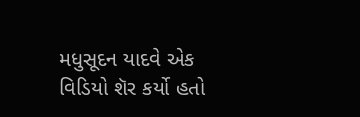મધુસૂદન યાદવે એક વિડિયો શૅર કર્યો હતો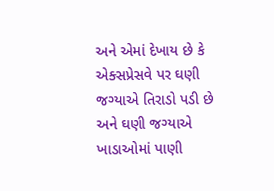અને એમાં દેખાય છે કે એક્સપ્રેસવે પર ઘણી જગ્યાએ તિરાડો પડી છે અને ઘણી જગ્યાએ ખાડાઓમાં પાણી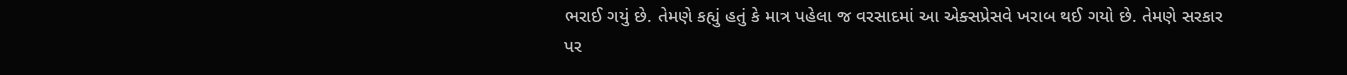ભરાઈ ગયું છે. તેમણે કહ્યું હતું કે માત્ર પહેલા જ વરસાદમાં આ એક્સપ્રેસવે ખરાબ થઈ ગયો છે. તેમણે સરકાર પર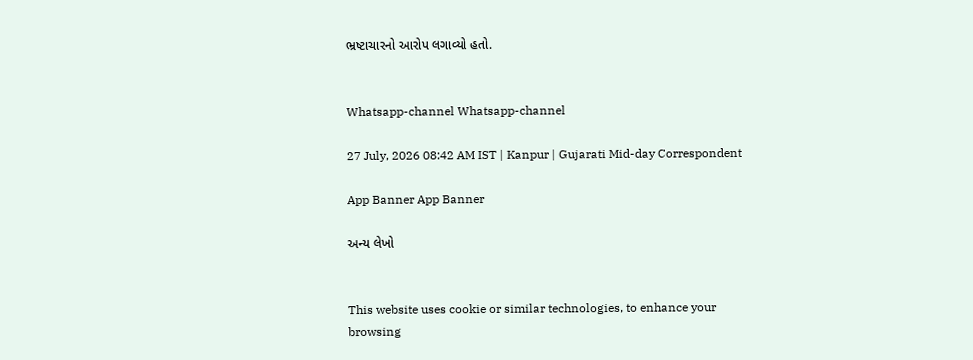ભ્રષ્ટાચારનો આરોપ લગાવ્યો હતો.


Whatsapp-channel Whatsapp-channel

27 July, 2026 08:42 AM IST | Kanpur | Gujarati Mid-day Correspondent

App Banner App Banner

અન્ય લેખો


This website uses cookie or similar technologies, to enhance your browsing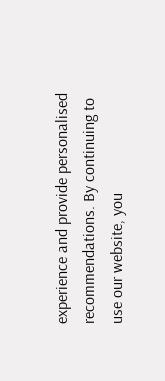experience and provide personalised recommendations. By continuing to use our website, you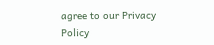agree to our Privacy Policy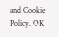and Cookie Policy. OK